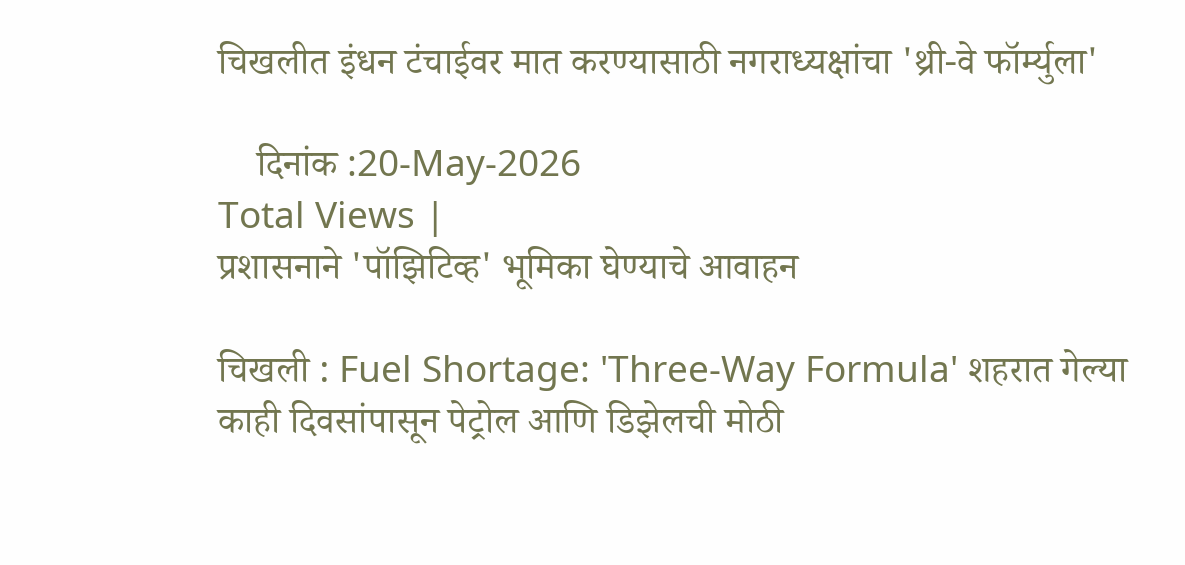चिखलीत इंधन टंचाईवर मात करण्यासाठी नगराध्यक्षांचा 'थ्री-वे फॉर्म्युला'

    दिनांक :20-May-2026
Total Views |
प्रशासनाने 'पॉझिटिव्ह' भूमिका घेण्याचे आवाहन

चिखली : Fuel Shortage: 'Three-Way Formula' शहरात गेल्या काही दिवसांपासून पेट्रोल आणि डिझेलची मोठी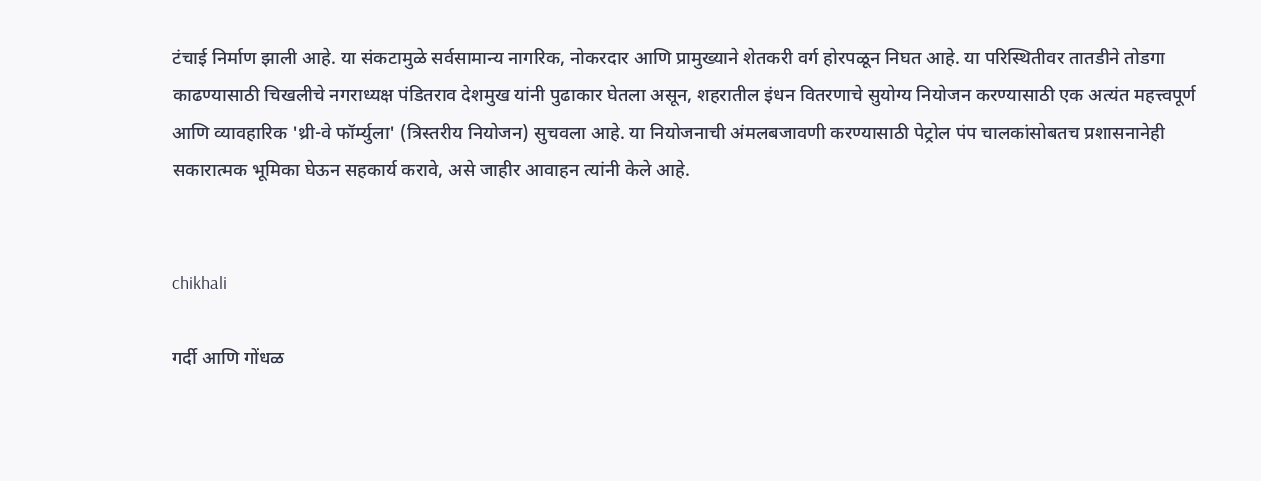टंचाई निर्माण झाली आहे. या संकटामुळे सर्वसामान्य नागरिक, नोकरदार आणि प्रामुख्याने शेतकरी वर्ग होरपळून निघत आहे. या परिस्थितीवर तातडीने तोडगा काढण्यासाठी चिखलीचे नगराध्यक्ष पंडितराव देशमुख यांनी पुढाकार घेतला असून, शहरातील इंधन वितरणाचे सुयोग्य नियोजन करण्यासाठी एक अत्यंत महत्त्वपूर्ण आणि व्यावहारिक 'थ्री-वे फॉर्म्युला' (त्रिस्तरीय नियोजन) सुचवला आहे. या नियोजनाची अंमलबजावणी करण्यासाठी पेट्रोल पंप चालकांसोबतच प्रशासनानेही सकारात्मक भूमिका घेऊन सहकार्य करावे, असे जाहीर आवाहन त्यांनी केले आहे.


chikhali

गर्दी आणि गोंधळ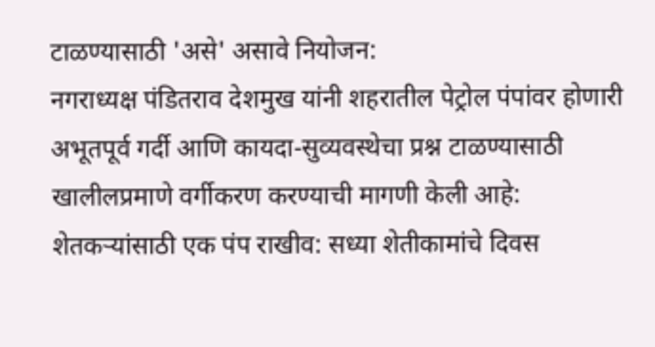टाळण्यासाठी 'असे' असावे नियोजन:
नगराध्यक्ष पंडितराव देशमुख यांनी शहरातील पेट्रोल पंपांवर होणारी अभूतपूर्व गर्दी आणि कायदा-सुव्यवस्थेचा प्रश्न टाळण्यासाठी खालीलप्रमाणे वर्गीकरण करण्याची मागणी केली आहे: शेतकऱ्यांसाठी एक पंप राखीव: सध्या शेतीकामांचे दिवस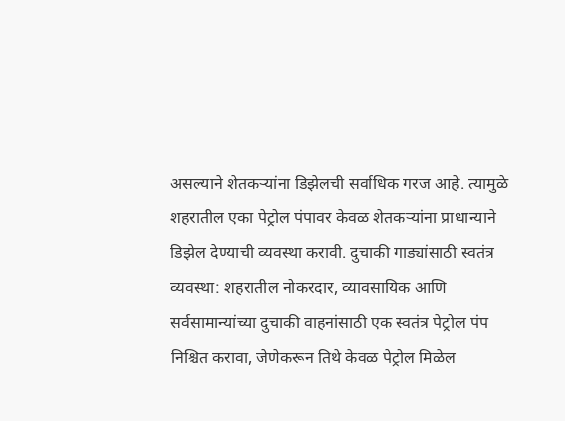असल्याने शेतकऱ्यांना डिझेलची सर्वाधिक गरज आहे. त्यामुळे शहरातील एका पेट्रोल पंपावर केवळ शेतकऱ्यांना प्राधान्याने डिझेल देण्याची व्यवस्था करावी. दुचाकी गाड्यांसाठी स्वतंत्र व्यवस्था: शहरातील नोकरदार, व्यावसायिक आणि सर्वसामान्यांच्या दुचाकी वाहनांसाठी एक स्वतंत्र पेट्रोल पंप निश्चित करावा, जेणेकरून तिथे केवळ पेट्रोल मिळेल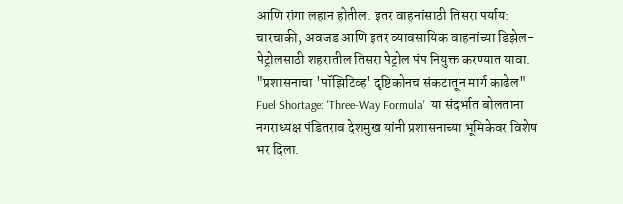आणि रांगा लहान होतील. इतर वाहनांसाठी तिसरा पर्याय: चारचाकी, अवजड आणि इतर व्यावसायिक वाहनांच्या डिझेल-पेट्रोलसाठी शहरातील तिसरा पेट्रोल पंप नियुक्त करण्यात यावा.
"प्रशासनाचा 'पॉझिटिव्ह' दृष्टिकोनच संकटातून मार्ग काढेल"
Fuel Shortage: 'Three-Way Formula'  या संदर्भात बोलताना नगराध्यक्ष पंडितराव देशमुख यांनी प्रशासनाच्या भूमिकेवर विशेष भर दिला.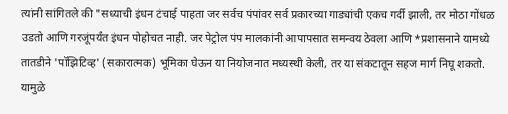त्यांनी सांगितले की "सध्याची इंधन टंचाई पाहता जर सर्वच पंपांवर सर्व प्रकारच्या गाड्यांची एकच गर्दी झाली, तर मोठा गोंधळ उडतो आणि गरजूंपर्यंत इंधन पोहोचत नाही. जर पेट्रोल पंप मालकांनी आपापसात समन्वय ठेवला आणि *प्रशासनाने यामध्ये तातडीने 'पॉझिटिव्ह' (सकारात्मक) भूमिका घेऊन या नियोजनात मध्यस्थी केली, तर या संकटातून सहज मार्ग निघू शकतो. यामुळे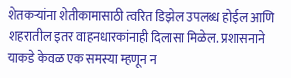शेतकऱ्यांना शेतीकामासाठी त्वरित डिझेल उपलब्ध होईल आणि शहरातील इतर वाहनधारकांनाही दिलासा मिळेल. प्रशासनाने याकडे केवळ एक समस्या म्हणून न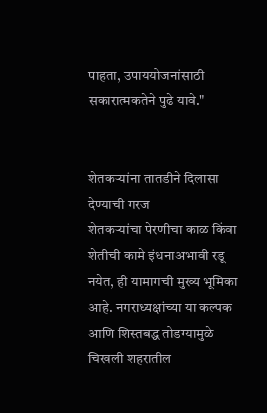पाहता, उपाययोजनांसाठी सकारात्मकतेने पुढे यावे."


शेतकऱ्यांना तातडीने दिलासा देण्याची गरज
शेतकऱ्यांचा पेरणीचा काळ किंवा शेतीची कामे इंधनाअभावी रडू नयेत, ही यामागची मुख्य भूमिका आहे. नगराध्यक्षांच्या या कल्पक आणि शिस्तबद्ध तोडग्यामुळे चिखली शहरातील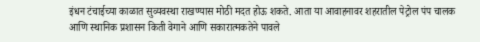इंधन टंचाईच्या काळात सुव्यवस्था राखण्यास मोठी मदत होऊ शकते. आता या आवाहनावर शहरातील पेट्रोल पंप चालक आणि स्थानिक प्रशासन किती वेगाने आणि सकारात्मकतेने पावले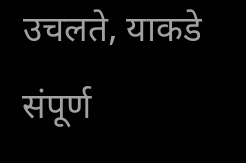उचलते, याकडे संपूर्ण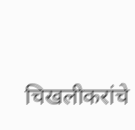चिखलीकरांचे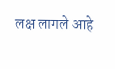लक्ष लागले आहे